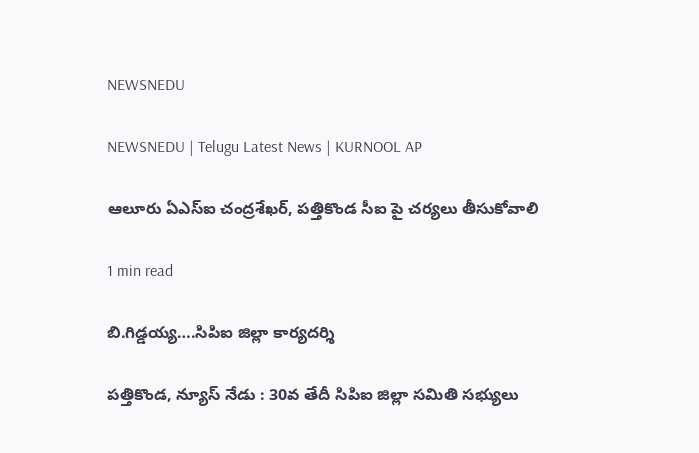NEWSNEDU

NEWSNEDU | Telugu Latest News | KURNOOL AP

ఆలూరు ఏఎస్ఐ చంద్రశేఖర్, పత్తికొండ సీఐ పై చర్యలు తీసుకోవాలి

1 min read

బి.గిడ్డయ్య….సిపిఐ జిల్లా కార్యదర్శి

పత్తికొండ, న్యూస్ నేడు : 30వ తేదీ సిపిఐ జిల్లా సమితి సభ్యులు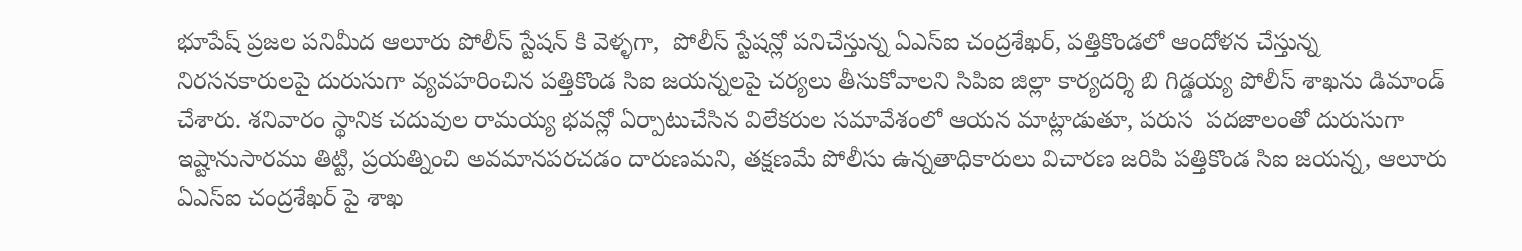భూపేష్ ప్రజల పనిమీద ఆలూరు పోలీస్ స్టేషన్ కి వెళ్ళగా,  పోలీస్ స్టేషన్లో పనిచేస్తున్న ఏఎస్ఐ చంద్రశేఖర్, పత్తికొండలో ఆందోళన చేస్తున్న నిరసనకారులపై దురుసుగా వ్యవహరించిన పత్తికొండ సిఐ జయన్నలపై చర్యలు తీసుకోవాలని సిపిఐ జిల్లా కార్యదర్శి బి గిడ్డయ్య పోలీస్ శాఖను డిమాండ్ చేశారు. శనివారం స్థానిక చదువుల రామయ్య భవన్లో ఏర్పాటుచేసిన విలేకరుల సమావేశంలో ఆయన మాట్లాడుతూ, పరుస  పదజాలంతో దురుసుగా ఇష్టానుసారము తిట్టి, ప్రయత్నించి అవమానపరచడం దారుణమని, తక్షణమే పోలీసు ఉన్నతాధికారులు విచారణ జరిపి పత్తికొండ సిఐ జయన్న, ఆలూరు ఏఎస్ఐ చంద్రశేఖర్ పై శాఖ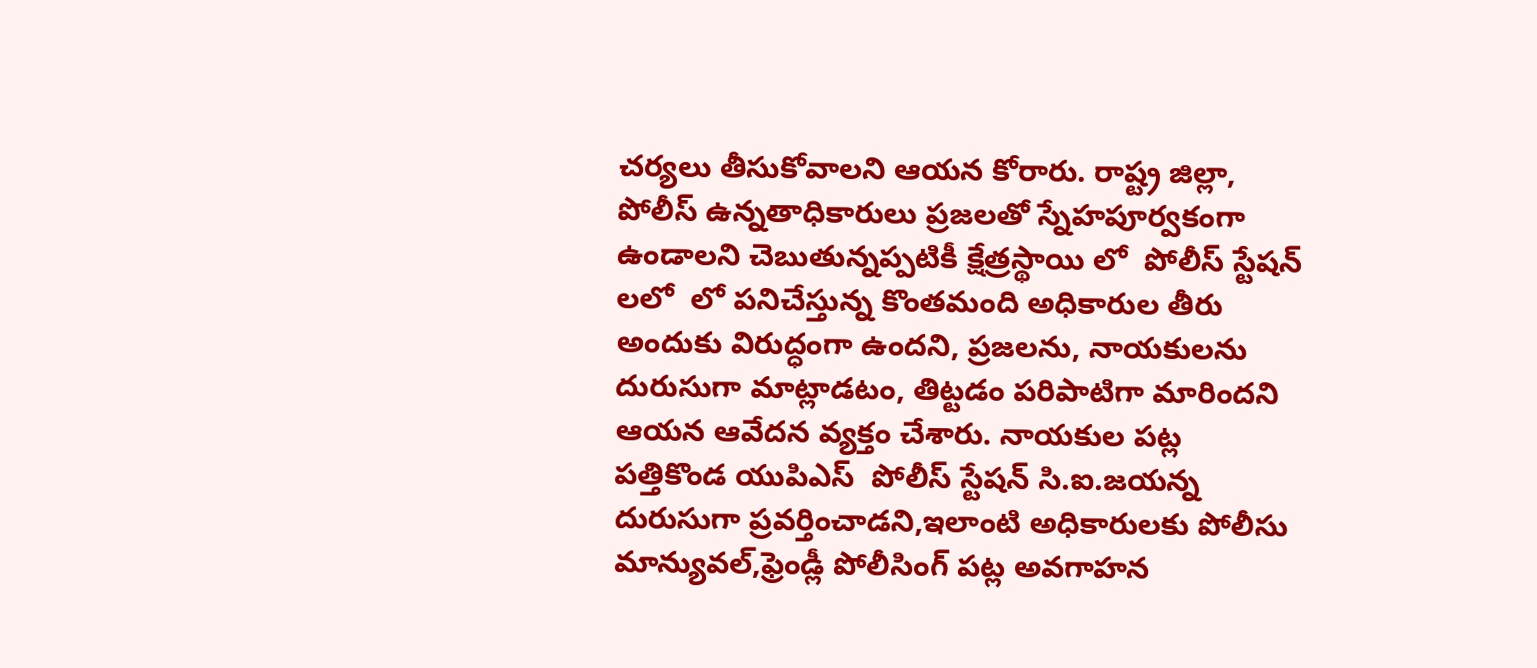చర్యలు తీసుకోవాలని ఆయన కోరారు. రాష్ట్ర జిల్లా, పోలీస్ ఉన్నతాధికారులు ప్రజలతో స్నేహపూర్వకంగా ఉండాలని చెబుతున్నప్పటికీ క్షేత్రస్థాయి లో  పోలీస్ స్టేషన్ లలో  లో పనిచేస్తున్న కొంతమంది అధికారుల తీరు అందుకు విరుద్ధంగా ఉందని, ప్రజలను, నాయకులను దురుసుగా మాట్లాడటం, తిట్టడం పరిపాటిగా మారిందని ఆయన ఆవేదన వ్యక్తం చేశారు. నాయకుల పట్ల పత్తికొండ యుపిఎస్  పోలీస్ స్టేషన్ సి.ఐ.జయన్న  దురుసుగా ప్రవర్తించాడని,ఇలాంటి అధికారులకు పోలీసు మాన్యువల్,ఫ్రెండ్లీ పోలీసింగ్ పట్ల అవగాహన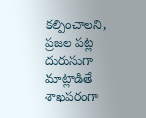కల్పించాలని, ప్రజల పట్ల దురుసుగా మాట్లాడితే శాఖపరంగా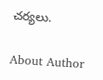చర్యలు.

About Author